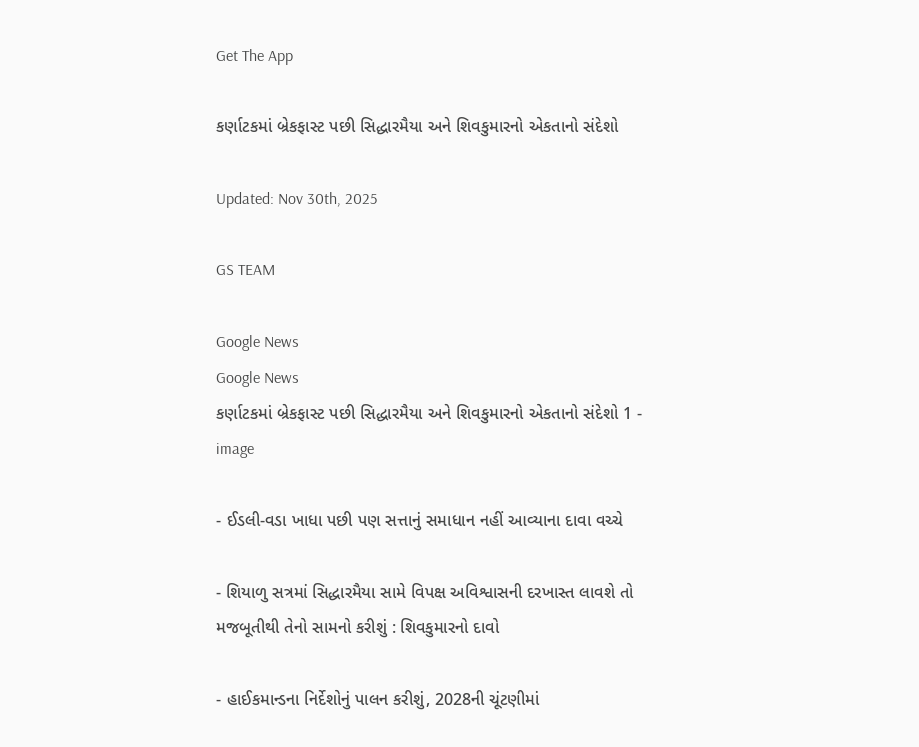Get The App

કર્ણાટકમાં બ્રેકફાસ્ટ પછી સિદ્ધારમૈયા અને શિવકુમારનો એકતાનો સંદેશો

Updated: Nov 30th, 2025

GS TEAM

Google News
Google News
કર્ણાટકમાં બ્રેકફાસ્ટ પછી સિદ્ધારમૈયા અને શિવકુમારનો એકતાનો સંદેશો 1 - image

- ઈડલી-વડા ખાધા પછી પણ સત્તાનું સમાધાન નહીં આવ્યાના દાવા વચ્ચે

- શિયાળુ સત્રમાં સિદ્ધારમૈયા સામે વિપક્ષ અવિશ્વાસની દરખાસ્ત લાવશે તો મજબૂતીથી તેનો સામનો કરીશું : શિવકુમારનો દાવો

- હાઈકમાન્ડના નિર્દેશોનું પાલન કરીશું, 2028ની ચૂંટણીમાં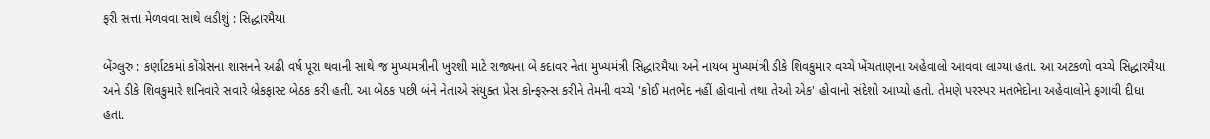ફરી સત્તા મેળવવા સાથે લડીશું : સિદ્ધારમૈયા

બેંગ્લુરુ : કર્ણાટકમાં કોંગ્રેસના શાસનને અઢી વર્ષ પૂરા થવાની સાથે જ મુખ્યમત્રીની ખુરશી માટે રાજ્યના બે કદાવર નેતા મુખ્યમંત્રી સિદ્ધારમૈયા અને નાયબ મુખ્યમંત્રી ડીકે શિવકુમાર વચ્ચે ખેંચતાણના અહેવાલો આવવા લાગ્યા હતા. આ અટકળો વચ્ચે સિદ્ધારમૈયા અને ડીકે શિવકુમારે શનિવારે સવારે બ્રેકફાસ્ટ બેઠક કરી હતી. આ બેઠક પછી બંને નેતાએ સંયુક્ત પ્રેસ કોન્ફરન્સ કરીને તેમની વચ્ચે 'કોઈ મતભેદ નહીં હોવાનો તથા તેઓ એક' હોવાનો સંદેશો આપ્યો હતો. તેમણે પરસ્પર મતભેદોના અહેવાલોને ફગાવી દીધા હતા.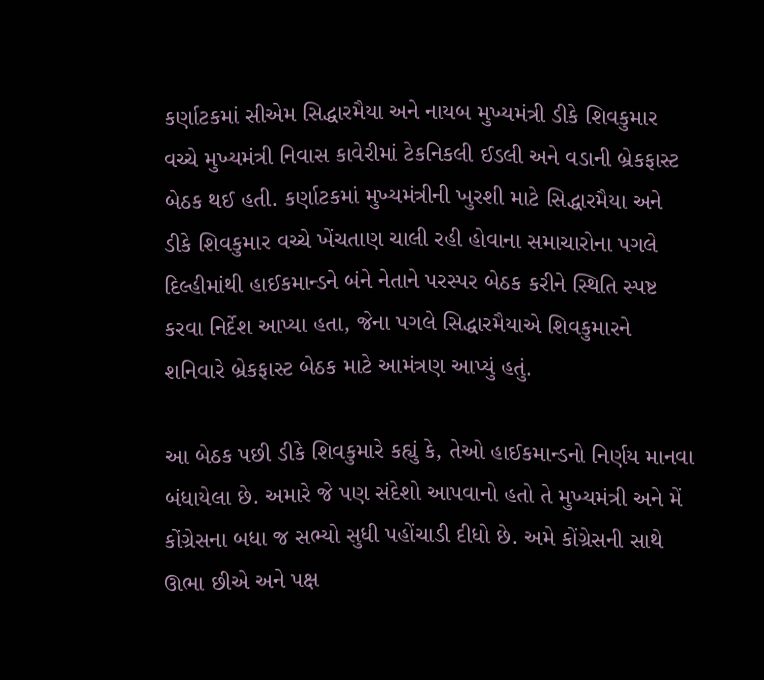કર્ણાટકમાં સીએમ સિદ્ધારમૈયા અને નાયબ મુખ્યમંત્રી ડીકે શિવકુમાર વચ્ચે મુખ્યમંત્રી નિવાસ કાવેરીમાં ટેકનિકલી ઈડલી અને વડાની બ્રેકફાસ્ટ બેઠક થઈ હતી. કર્ણાટકમાં મુખ્યમંત્રીની ખુરશી માટે સિદ્ધારમૈયા અને ડીકે શિવકુમાર વચ્ચે ખેંચતાણ ચાલી રહી હોવાના સમાચારોના પગલે દિલ્હીમાંથી હાઈકમાન્ડને બંને નેતાને પરસ્પર બેઠક કરીને સ્થિતિ સ્પષ્ટ કરવા નિર્દેશ આપ્યા હતા, જેના પગલે સિદ્ધારમૈયાએ શિવકુમારને શનિવારે બ્રેકફાસ્ટ બેઠક માટે આમંત્રણ આપ્યું હતું.

આ બેઠક પછી ડીકે શિવકુમારે કહ્યું કે, તેઓ હાઈકમાન્ડનો નિર્ણય માનવા બંધાયેલા છે. અમારે જે પણ સંદેશો આપવાનો હતો તે મુખ્યમંત્રી અને મેં કોંગ્રેસના બધા જ સભ્યો સુધી પહોંચાડી દીધો છે. અમે કોંગ્રેસની સાથે ઊભા છીએ અને પક્ષ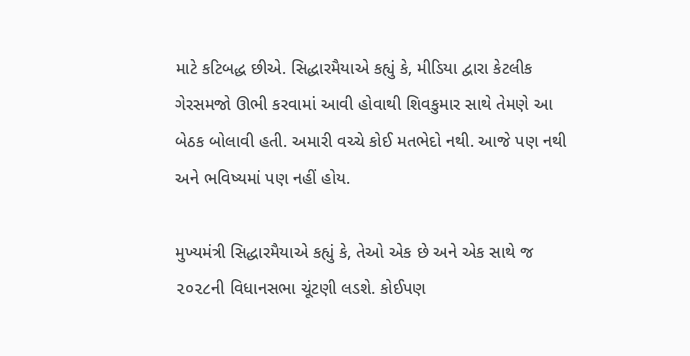માટે કટિબદ્ધ છીએ. સિદ્ધારમૈયાએ કહ્યું કે, મીડિયા દ્વારા કેટલીક ગેરસમજો ઊભી કરવામાં આવી હોવાથી શિવકુમાર સાથે તેમણે આ બેઠક બોલાવી હતી. અમારી વચ્ચે કોઈ મતભેદો નથી. આજે પણ નથી અને ભવિષ્યમાં પણ નહીં હોય.

મુખ્યમંત્રી સિદ્ધારમૈયાએ કહ્યું કે, તેઓ એક છે અને એક સાથે જ ૨૦૨૮ની વિધાનસભા ચૂંટણી લડશે. કોઈપણ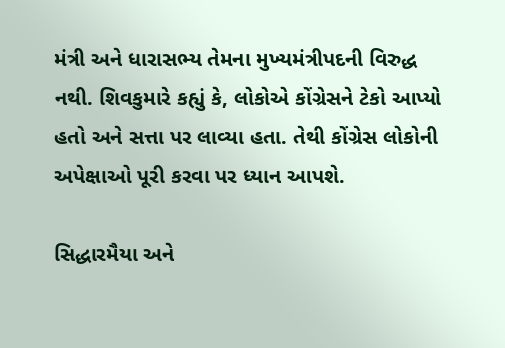મંત્રી અને ધારાસભ્ય તેમના મુખ્યમંત્રીપદની વિરુદ્ધ નથી. શિવકુમારે કહ્યું કે, લોકોએ કોંગ્રેસને ટેકો આપ્યો હતો અને સત્તા પર લાવ્યા હતા. તેથી કોંગ્રેસ લોકોની અપેક્ષાઓ પૂરી કરવા પર ધ્યાન આપશે.

સિદ્ધારમૈયા અને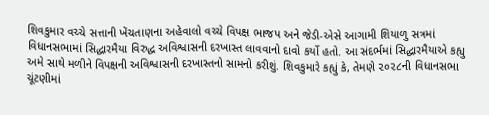શિવકુમાર વચ્ચે સત્તાની ખેંચતાણના અહેવાલો વચ્ચે વિપક્ષ ભાજપ અને જેડી-એસે આગામી શિયાળુ સત્રમાં વિધાનસભામાં સિદ્ધારમૈયા વિરુદ્ધ અવિશ્વાસની દરખાસ્ત લાવવાનો દાવો કર્યો હતો. આ સંદર્ભમાં સિદ્ધારમૈયાએ કહ્યુ અમે સાથે મળીને વિપક્ષની અવિશ્વાસની દરખાસ્તનો સામનો કરીશું. શિવકુમારે કહ્યું કે, તેમણે ૨૦૨૮ની વિધાનસભા ચૂંટણીમાં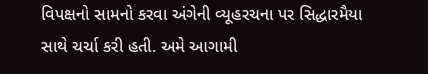વિપક્ષનો સામનો કરવા અંગેની વ્યૂહરચના પર સિદ્ધારમૈયા સાથે ચર્ચા કરી હતી. અમે આગામી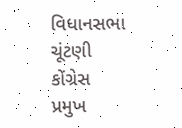વિધાનસભા ચૂંટણી કોંગ્રેસ પ્રમુખ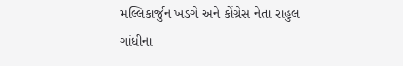મલ્લિકાર્જુન ખડગે અને કોંગ્રેસ નેતા રાહુલ ગાંધીના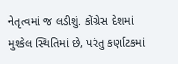નેતૃત્વમાં જ લડીશું. કોંગ્રેસ દેશમાં મુશ્કેલ સ્થિતિમાં છે, પરંતુ કર્ણાટકમાં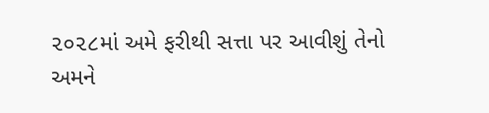૨૦૨૮માં અમે ફરીથી સત્તા પર આવીશું તેનો અમને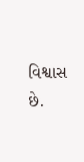વિશ્વાસ છે.